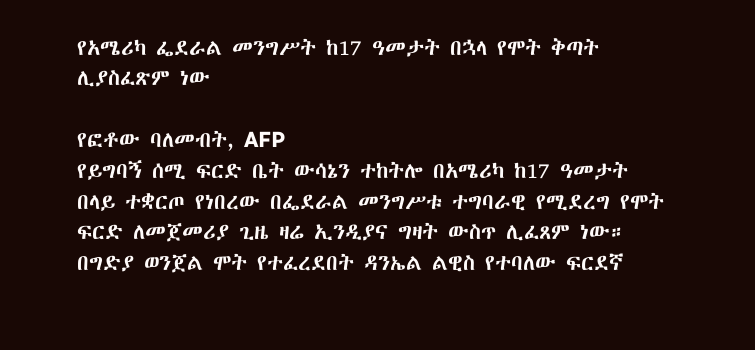የአሜሪካ ፌደራል መንግሥት ከ17 ዓመታት በኋላ የሞት ቅጣት ሊያስፈጽም ነው

የፎቶው ባለመብት, AFP
የይግባኝ ሰሚ ፍርድ ቤት ውሳኔን ተከትሎ በአሜሪካ ከ17 ዓመታት በላይ ተቋርጦ የነበረው በፌደራል መንግሥቱ ተግባራዊ የሚደረግ የሞት ፍርድ ለመጀመሪያ ጊዜ ዛሬ ኢንዲያና ግዛት ውስጥ ሊፈጸም ነው።
በግድያ ወንጀል ሞት የተፈረደበት ዳንኤል ልዊስ የተባለው ፍርደኛ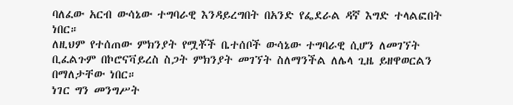ባለፈው አርብ ውሳኔው ተግባራዊ እንዳይረግበት በአንድ የፌደራል ዳኛ እግድ ተላልፎበት ነበር።
ለዚህም የተሰጠው ምክንያት የሟቾች ቤተሰቦች ውሳኔው ተግባራዊ ሲሆን ለመገኘት ቢፈልጉም በኮሮናቫይረስ ስጋት ምክንያት መገኘት ስለማንችል ለሌላ ጊዜ ይዘዋወርልን በማለታቸው ነበር።
ነገር ግን መንግሥት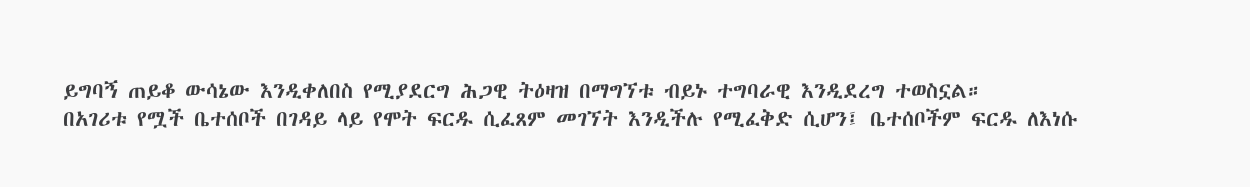ይግባኝ ጠይቆ ውሳኔው እንዲቀለበስ የሚያደርግ ሕጋዊ ትዕዛዝ በማግኘቱ ብይኑ ተግባራዊ እንዲደረግ ተወስኗል።
በአገሪቱ የሟች ቤተሰቦች በገዳይ ላይ የሞት ፍርዱ ሲፈጸም መገኘት እንዲችሉ የሚፈቅድ ሲሆን፤ ቤተሰቦችም ፍርዱ ለእነሱ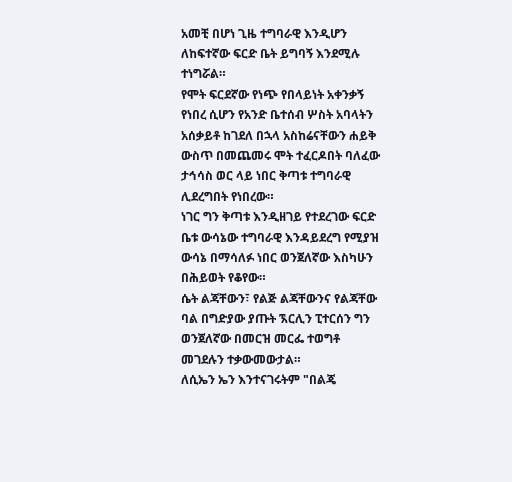አመቺ በሆነ ጊዜ ተግባራዊ እንዲሆን ለከፍተኛው ፍርድ ቤት ይግባኝ እንደሚሉ ተነግሯል።
የሞት ፍርደኛው የነጭ የበላይነት አቀንቃኝ የነበረ ሲሆን የአንድ ቤተሰብ ሦስት አባላትን አሰቃይቶ ከገደለ በኋላ አስከሬናቸውን ሐይቅ ውስጥ በመጨመሩ ሞት ተፈርዶበት ባለፈው ታኅሳስ ወር ላይ ነበር ቅጣቱ ተግባራዊ ሊደረግበት የነበረው።
ነገር ግን ቅጣቱ እንዲዘገይ የተደረገው ፍርድ ቤቱ ውሳኔው ተግባራዊ እንዳይደረግ የሚያዝ ውሳኔ በማሳለፉ ነበር ወንጀለኛው እስካሁን በሕይወት የቆየው።
ሴት ልጃቸውን፣ የልጅ ልጃቸውንና የልጃቸው ባል በግድያው ያጡት ኧርሊን ፒተርሰን ግን ወንጀለኛው በመርዝ መርፌ ተወግቶ መገደሉን ተቃውመውታል።
ለሲኤን ኤን እንተናገሩትም "በልጄ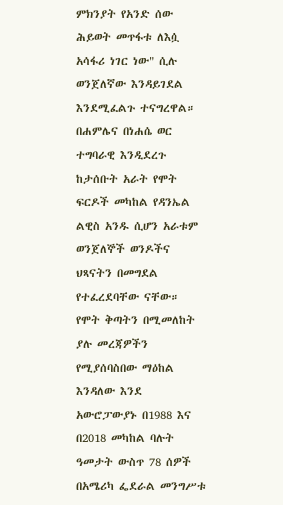ምክንያት የአንድ ሰው ሕይወት መጥፋቱ ለእሷ አሳፋሪ ነገር ነው" ሲሉ ወንጀለኛው እንዳይገደል እንደሚፈልጉ ተናግረዋል።
በሐምሌና በነሐሴ ወር ተግባራዊ እንዲደረጉ ከታሰቡት አራት የሞት ፍርዶች መካከል የዳንኤል ልዊስ አንዱ ሲሆን አራቱም ወንጀለኞች ወንዶችና ህጻናትን በመግደል የተፈረደባቸው ናቸው።
የሞት ቅጣትን በሚመለከት ያሉ መረጃዎችን የሚያሰባስበው ማዕከል እንዳለው እንደ አውሮፓውያኑ በ1988 እና በ2018 መካከል ባሉት ዓመታት ውስጥ 78 ሰዎች በአሜሪካ ፌደራል መንግሥቱ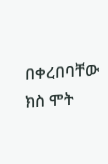በቀረበባቸው ክስ ሞት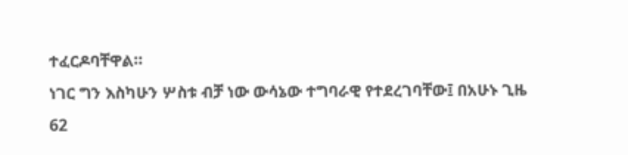ተፈርዶባቸዋል።
ነገር ግን እስካሁን ሦስቱ ብቻ ነው ውሳኔው ተግባራዊ የተደረገባቸው፤ በአሁኑ ጊዜ 62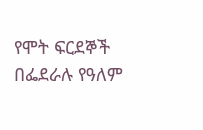የሞት ፍርደኞች በፌደራሉ የዓለም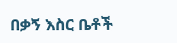በቃኝ እስር ቤቶች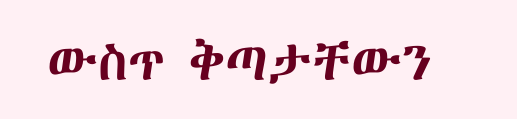ውስጥ ቅጣታቸውን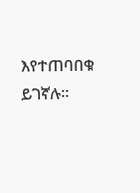እየተጠባበቁ ይገኛሉ።